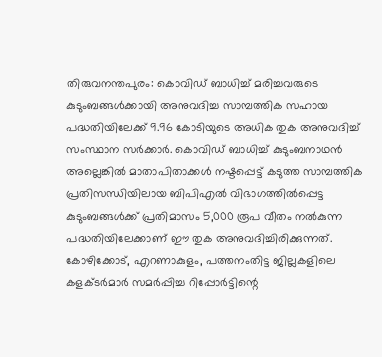തിരുവനന്തപുരം: കൊവിഡ് ബാധിച്ച് മരിച്ചവരുടെ കുടുംബങ്ങൾക്കായി അനുവദിച്ച സാമ്പത്തിക സഹായ പദ്ധതിയിലേക്ക് 9.96 കോടിയുടെ അധിക തുക അനുവദിച്ച് സംസ്ഥാന സർക്കാർ. കൊവിഡ് ബാധിച്ച് കുടുംബനാഥൻ അല്ലെങ്കിൽ മാതാപിതാക്കൾ നഷ്ടപ്പെട്ട് കടുത്ത സാമ്പത്തിക പ്രതിസന്ധിയിലായ ബിപിഎൽ വിഭാഗത്തിൽപ്പെട്ട കുടുംബങ്ങൾക്ക് പ്രതിമാസം 5,000 രൂപ വീതം നൽകുന്ന പദ്ധതിയിലേക്കാണ് ഈ തുക അനുവദിച്ചിരിക്കുന്നത്.
കോഴിക്കോട്, എറണാകുളം, പത്തനംതിട്ട ജില്ലകളിലെ കളക്ടർമാർ സമർപ്പിച്ച റിപ്പോർട്ടിന്റെ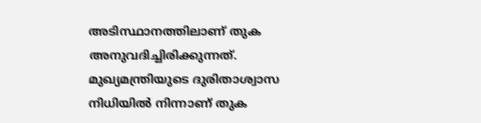അടിസ്ഥാനത്തിലാണ് തുക അനുവദിച്ചിരിക്കുന്നത്. മുഖ്യമന്ത്രിയുടെ ദുരിതാശ്വാസ നിധിയിൽ നിന്നാണ് തുക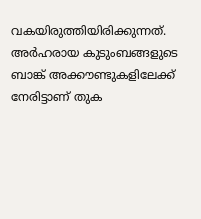വകയിരുത്തിയിരിക്കുന്നത്. അർഹരായ കുടുംബങ്ങളുടെ ബാങ്ക് അക്കൗണ്ടുകളിലേക്ക് നേരിട്ടാണ് തുക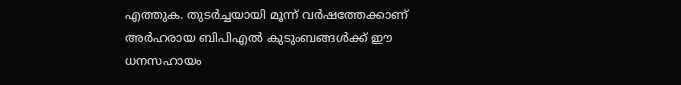എത്തുക. തുടർച്ചയായി മൂന്ന് വർഷത്തേക്കാണ് അർഹരായ ബിപിഎൽ കുടുംബങ്ങൾക്ക് ഈ ധനസഹായം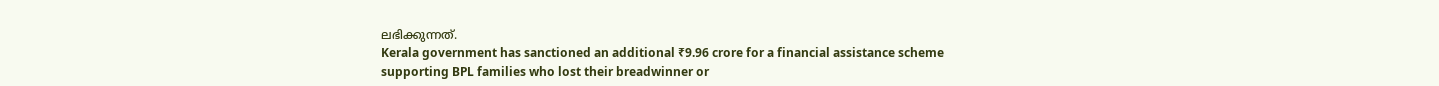ലഭിക്കുന്നത്.
Kerala government has sanctioned an additional ₹9.96 crore for a financial assistance scheme supporting BPL families who lost their breadwinner or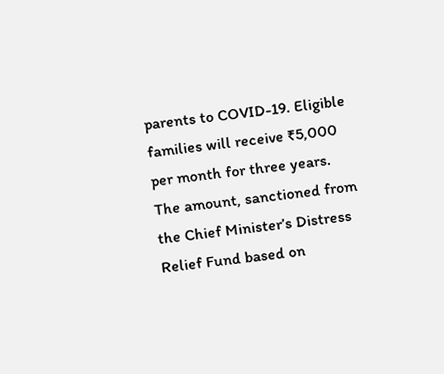parents to COVID-19. Eligible families will receive ₹5,000 per month for three years. The amount, sanctioned from the Chief Minister’s Distress Relief Fund based on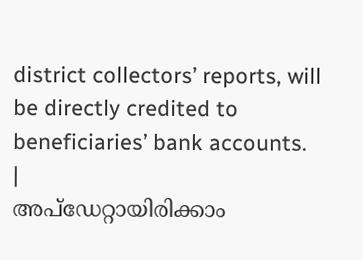district collectors’ reports, will be directly credited to beneficiaries’ bank accounts.
|
അപ്ഡേറ്റായിരിക്കാം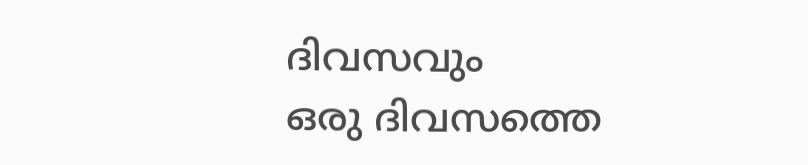ദിവസവും
ഒരു ദിവസത്തെ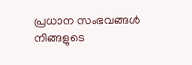പ്രധാന സംഭവങ്ങൾ നിങ്ങളുടെ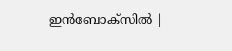ഇൻബോക്സിൽ |